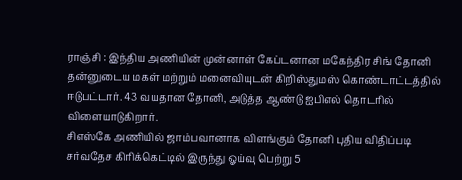ராஞ்சி : இந்திய அணியின் முன்னாள் கேப்டனான மகேந்திர சிங் தோனி தன்னுடைய மகள் மற்றும் மனைவியுடன் கிறிஸ்துமஸ் கொண்டாட்டத்தில் ஈடுபட்டார். 43 வயதான தோனி, அடுத்த ஆண்டு ஐபிஎல் தொடரில் விளையாடுகிறார்.
சிஎஸ்கே அணியில் ஜாம்பவானாக விளங்கும் தோனி புதிய விதிப்படி சர்வதேச கிரிக்கெட்டில் இருந்து ஓய்வு பெற்று 5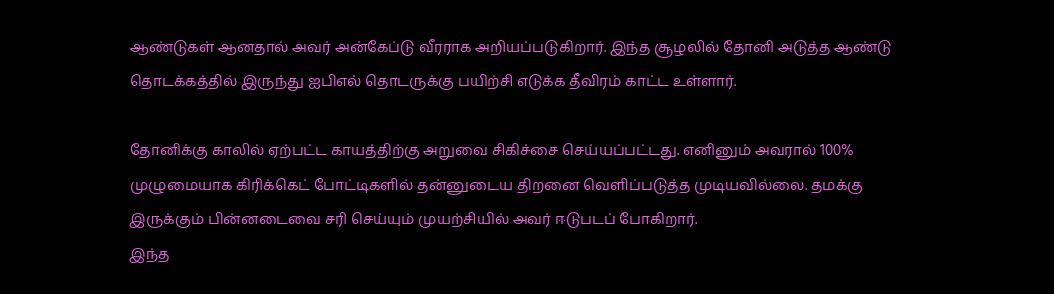ஆண்டுகள் ஆனதால் அவர் அன்கேப்டு வீரராக அறியப்படுகிறார். இந்த சூழலில் தோனி அடுத்த ஆண்டு தொடக்கத்தில் இருந்து ஐபிஎல் தொடருக்கு பயிற்சி எடுக்க தீவிரம் காட்ட உள்ளார்.

தோனிக்கு காலில் ஏற்பட்ட காயத்திற்கு அறுவை சிகிச்சை செய்யப்பட்டது. எனினும் அவரால் 100% முழுமையாக கிரிக்கெட் போட்டிகளில் தன்னுடைய திறனை வெளிப்படுத்த முடியவில்லை. தமக்கு இருக்கும் பின்னடைவை சரி செய்யும் முயற்சியில் அவர் ஈடுபடப் போகிறார்.
இந்த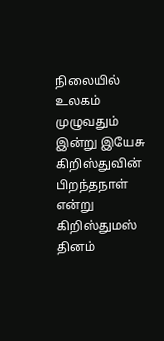நிலையில் உலகம் முழுவதும் இன்று இயேசு கிறிஸ்துவின் பிறந்தநாள் என்று கிறிஸ்துமஸ் தினம்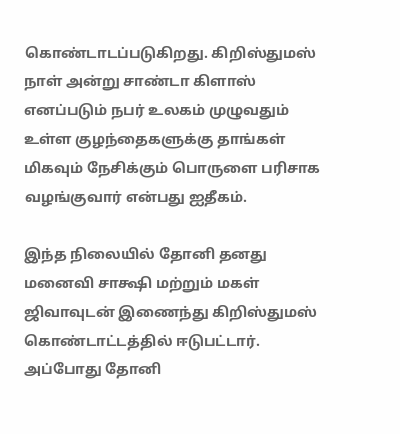கொண்டாடப்படுகிறது. கிறிஸ்துமஸ் நாள் அன்று சாண்டா கிளாஸ் எனப்படும் நபர் உலகம் முழுவதும் உள்ள குழந்தைகளுக்கு தாங்கள் மிகவும் நேசிக்கும் பொருளை பரிசாக வழங்குவார் என்பது ஐதீகம்.

இந்த நிலையில் தோனி தனது மனைவி சாக்ஷி மற்றும் மகள் ஜிவாவுடன் இணைந்து கிறிஸ்துமஸ் கொண்டாட்டத்தில் ஈடுபட்டார். அப்போது தோனி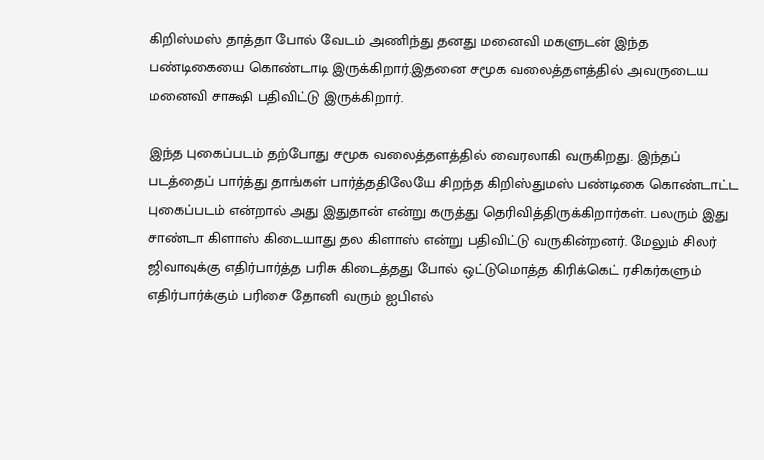கிறிஸ்மஸ் தாத்தா போல் வேடம் அணிந்து தனது மனைவி மகளுடன் இந்த பண்டிகையை கொண்டாடி இருக்கிறார்.இதனை சமூக வலைத்தளத்தில் அவருடைய மனைவி சாக்ஷி பதிவிட்டு இருக்கிறார்.

இந்த புகைப்படம் தற்போது சமூக வலைத்தளத்தில் வைரலாகி வருகிறது. இந்தப் படத்தைப் பார்த்து தாங்கள் பார்த்ததிலேயே சிறந்த கிறிஸ்துமஸ் பண்டிகை கொண்டாட்ட புகைப்படம் என்றால் அது இதுதான் என்று கருத்து தெரிவித்திருக்கிறார்கள். பலரும் இது சாண்டா கிளாஸ் கிடையாது தல கிளாஸ் என்று பதிவிட்டு வருகின்றனர். மேலும் சிலர் ஜிவாவுக்கு எதிர்பார்த்த பரிசு கிடைத்தது போல் ஒட்டுமொத்த கிரிக்கெட் ரசிகர்களும் எதிர்பார்க்கும் பரிசை தோனி வரும் ஐபிஎல்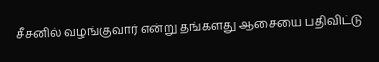சீசனில் வழங்குவார் என்று தங்களது ஆசையை பதிவிட்டு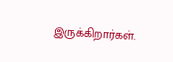இருக்கிறார்கள்.